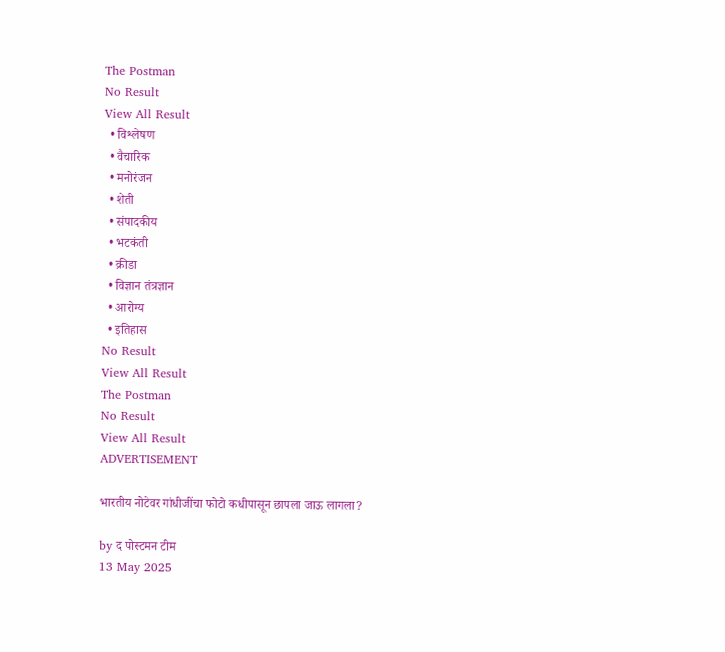The Postman
No Result
View All Result
  • विश्लेषण
  • वैचारिक
  • मनोरंजन
  • शेती
  • संपादकीय
  • भटकंती
  • क्रीडा
  • विज्ञान तंत्रज्ञान
  • आरोग्य
  • इतिहास
No Result
View All Result
The Postman
No Result
View All Result
ADVERTISEMENT

भारतीय नोटेवर गांधीजींचा फोटो कधीपासून छापला जाऊ लागला?

by द पोस्टमन टीम
13 May 2025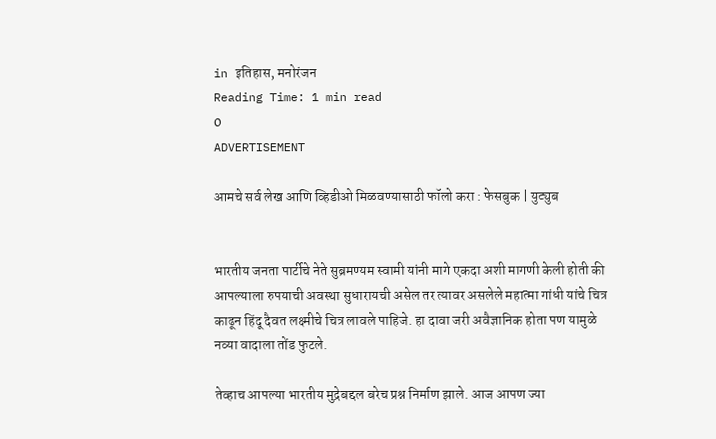in इतिहास, मनोरंजन
Reading Time: 1 min read
0
ADVERTISEMENT

आमचे सर्व लेख आणि व्हिडीओ मिळवण्यासाठी फॉलो करा : फेसबुक | युट्युब


भारतीय जनता पार्टीचे नेते सुब्रमण्यम स्वामी यांनी मागे एकदा अशी मागणी केली होती की आपल्याला रुपयाची अवस्था सुधारायची असेल तर त्यावर असलेले महात्मा गांधी यांचे चित्र काढून हिंदू दैवत लक्ष्मीचे चित्र लावले पाहिजे. हा दावा जरी अवैज्ञानिक होता पण यामुळे नव्या वादाला तोंड फुटले.

तेव्हाच आपल्या भारतीय मुद्रेबद्दल बरेच प्रश्न निर्माण झाले. आज आपण ज्या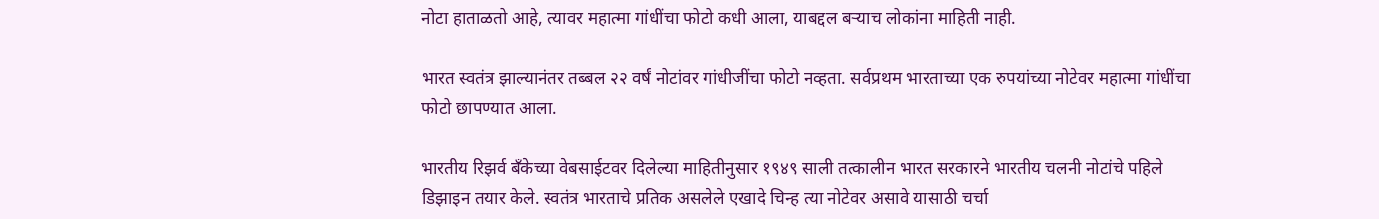नोटा हाताळतो आहे, त्यावर महात्मा गांधींचा फोटो कधी आला, याबद्दल बऱ्याच लोकांना माहिती नाही.

भारत स्वतंत्र झाल्यानंतर तब्बल २२ वर्षं नोटांवर गांधीजींचा फोटो नव्हता. सर्वप्रथम भारताच्या एक रुपयांच्या नोटेवर महात्मा गांधींचा फोटो छापण्यात आला.

भारतीय रिझर्व बँकेच्या वेबसाईटवर दिलेल्या माहितीनुसार १९४९ साली तत्कालीन भारत सरकारने भारतीय चलनी नोटांचे पहिले डिझाइन तयार केले. स्वतंत्र भारताचे प्रतिक असलेले एखादे चिन्ह त्या नोटेवर असावे यासाठी चर्चा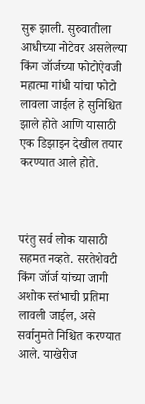सुरू झाली. सुरुवातीला आधीच्या नोटेवर असलेल्या किंग जॉर्जच्या फोटोऐवजी महात्मा गांधी यांचा फोटो लावला जाईल हे सुनिश्चित झाले होते आणि यासाठी एक डिझाइन देखील तयार करण्यात आले होते.



परंतु सर्व लोक यासाठी सहमत नव्हते. सरतेशेवटी किंग जॉर्ज यांच्या जागी अशोक स्तंभाची प्रतिमा लावली जाईल, असे सर्वानुमते निश्चित करण्यात आले. याखेरीज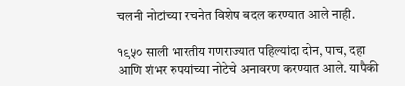चलनी नोटांच्या रचनेत विशेष बदल करण्यात आले नाही.

१९५० साली भारतीय गणराज्यात पहिल्यांदा दोन, पाच, दहा आणि शंभर रुपयांच्या नोटेचे अनावरण करण्यात आले. यापैकी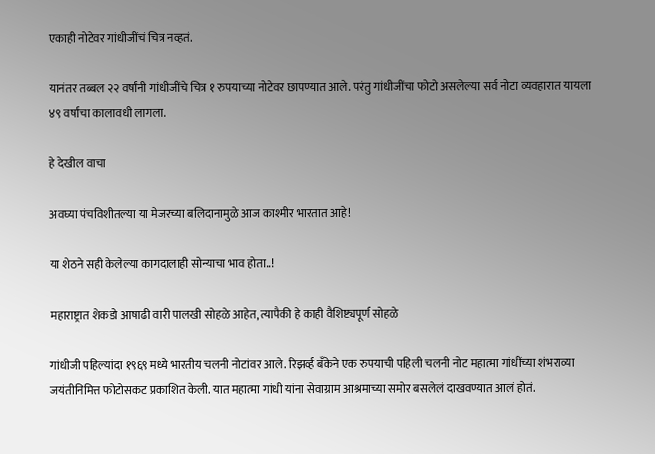एकाही नोटेवर गांधीजींचं चित्र नव्हतं.

यानंतर तब्बल २२ वर्षांनी गांधीजींचे चित्र १ रुपयाच्या नोटेवर छापण्यात आले. परंतु गांधीजींचा फोटो असलेल्या सर्व नोटा व्यवहारात यायला ४९ वर्षांचा कालावधी लागला.

हे देखील वाचा

अवघ्या पंचविशीतल्या या मेजरच्या बलिदानामुळे आज काश्मीर भारतात आहे!

या शेठने सही केलेल्या कागदालाही सोन्याचा भाव होता..!

महाराष्ट्रात शेकडो आषाढी वारी पालखी सोहळे आहेत, त्यापैकी हे काही वैशिष्ट्यपूर्ण सोहळे

गांधीजी पहिल्यांदा १९६९ मध्ये भारतीय चलनी नोटांवर आले. रिझर्व्ह बँकेने एक रुपयाची पहिली चलनी नोट महात्मा गांधींच्या शंभराव्या जयंतीनिमित्त फोटोसकट प्रकाशित केली. यात महात्मा गांधी यांना सेवाग्राम आश्रमाच्या समोर बसलेलं दाखवण्यात आलं होतं.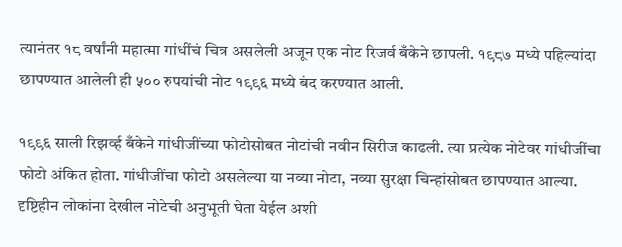त्यानंतर १८ वर्षांनी महात्मा गांधींचं चित्र असलेली अजून एक नोट रिजर्व बँकेने छापली. १९८७ मध्ये पहिल्यांदा छापण्यात आलेली ही ५०० रुपयांची नोट १९९६ मध्ये बंद करण्यात आली.

१९९६ साली रिझर्व्ह बँकेने गांधीजींच्या फोटोसोबत नोटांची नवीन सिरीज काढली. त्या प्रत्येक नोटेवर गांधीजींचा फोटो अंकित होता. गांधीजींचा फोटो असलेल्या या नव्या नोटा, नव्या सुरक्षा चिन्हांसोबत छापण्यात आल्या. दृष्टिहीन लोकांना देखील नोटेची अनुभूती घेता येईल अशी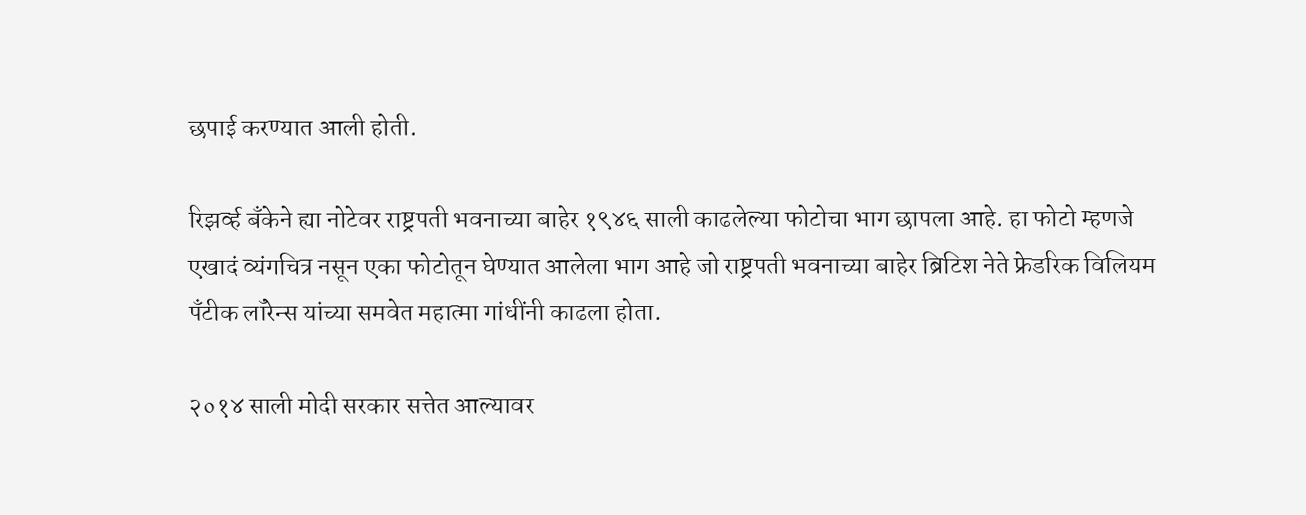छपाई करण्यात आली होती.

रिझर्व्ह बँकेने ह्या नोटेवर राष्ट्रपती भवनाच्या बाहेर १९४६ साली काढलेल्या फोटोचा भाग छापला आहे. हा फोटो म्हणजे एखादं व्यंगचित्र नसून एका फोटोतून घेण्यात आलेला भाग आहे जो राष्ट्रपती भवनाच्या बाहेर ब्रिटिश नेते फ्रेडरिक विलियम पँटीक लॉरेन्स यांच्या समवेत महात्मा गांधींनी काढला होता.

२०१४ साली मोदी सरकार सत्तेत आल्यावर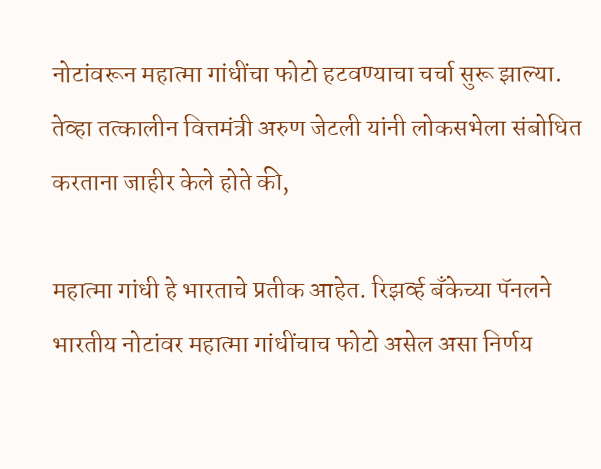नोटांवरून महात्मा गांधींचा फोटो हटवण्याचा चर्चा सुरू झाल्या. तेव्हा तत्कालीन वित्तमंत्री अरुण जेटली यांनी लोकसभेला संबोधित करताना जाहीर केले होते की,

महात्मा गांधी हे भारताचे प्रतीक आहेत. रिझर्व्ह बँकेच्या पॅनलने भारतीय नोटांवर महात्मा गांधींचाच फोटो असेल असा निर्णय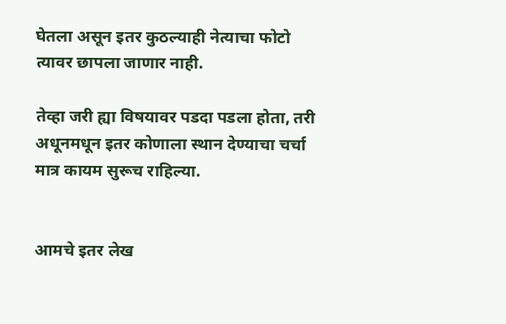घेतला असून इतर कुठल्याही नेत्याचा फोटो त्यावर छापला जाणार नाही.

तेव्हा जरी ह्या विषयावर पडदा पडला होता, तरी अधूनमधून इतर कोणाला स्थान देण्याचा चर्चा मात्र कायम सुरूच राहिल्या.


आमचे इतर लेख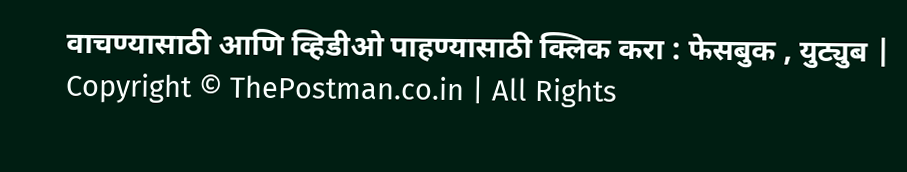वाचण्यासाठी आणि व्हिडीओ पाहण्यासाठी क्लिक करा : फेसबुक , युट्युब | Copyright © ThePostman.co.in | All Rights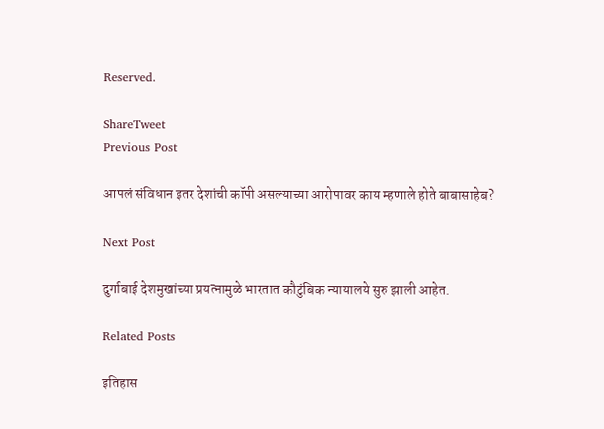Reserved.

ShareTweet
Previous Post

आपलं संविधान इतर देशांची कॉपी असल्याच्या आरोपावर काय म्हणाले होते बाबासाहेब?

Next Post

दुर्गाबाई देशमुखांच्या प्रयत्नामुळे भारतात कौटुंबिक न्यायालये सुरु झाली आहेत.

Related Posts

इतिहास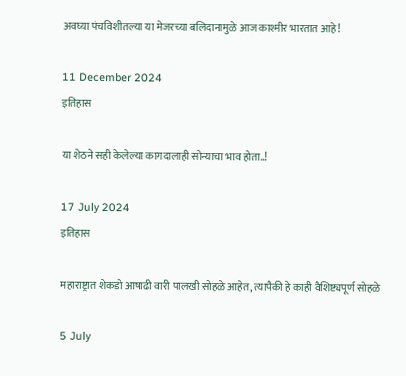अवघ्या पंचविशीतल्या या मेजरच्या बलिदानामुळे आज काश्मीर भारतात आहे!

11 December 2024
इतिहास

या शेठने सही केलेल्या कागदालाही सोन्याचा भाव होता..!

17 July 2024
इतिहास

महाराष्ट्रात शेकडो आषाढी वारी पालखी सोहळे आहेत, त्यापैकी हे काही वैशिष्ट्यपूर्ण सोहळे

5 July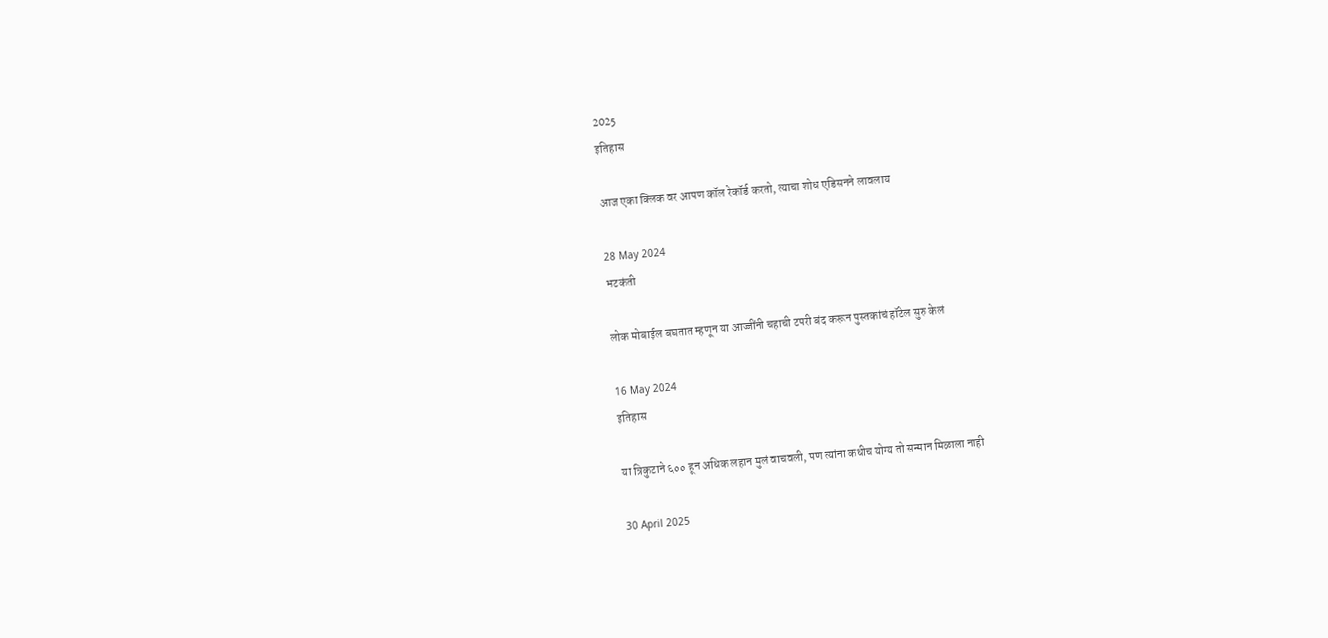2025
इतिहास

आज एका क्लिक वर आपण कॉल रेकॉर्ड करतो, त्याचा शोध एडिसनने लावलाय

28 May 2024
भटकंती

लोक मोबाईल बघतात म्हणून या आज्जींनी चहाची टपरी बंद करून पुस्तकांचं हॉटेल सुरु केलं

16 May 2024
इतिहास

या त्रिकुटाने ६०० हून अधिक लहान मुलं वाचवली, पण त्यांना कधीच योग्य तो सन्मान मिळाला नाही

30 April 2025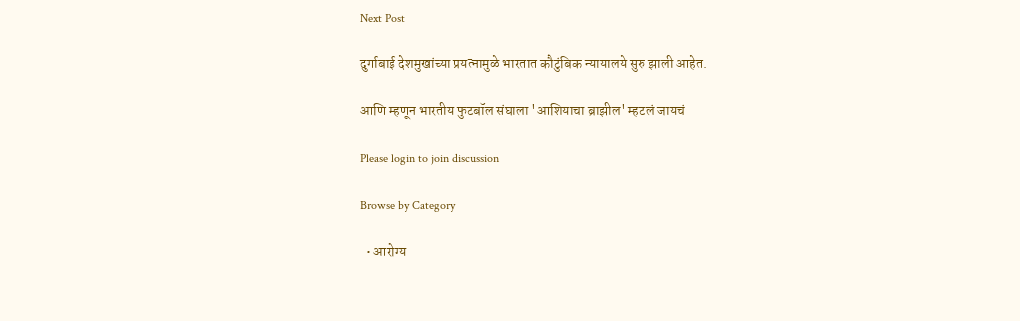Next Post

दुर्गाबाई देशमुखांच्या प्रयत्नामुळे भारतात कौटुंबिक न्यायालये सुरु झाली आहेत.

आणि म्हणून भारतीय फुटबॉल संघाला 'आशियाचा ब्राझील' म्हटलं जायचं

Please login to join discussion

Browse by Category

  • आरोग्य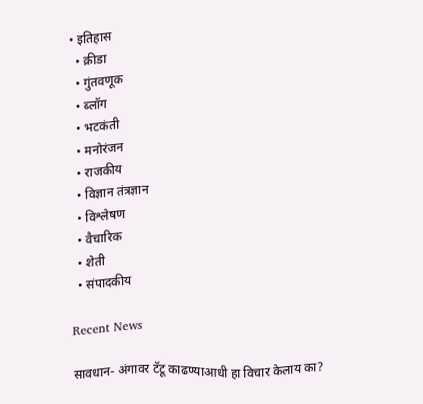• इतिहास
  • क्रीडा
  • गुंतवणूक
  • ब्लॉग
  • भटकंती
  • मनोरंजन
  • राजकीय
  • विज्ञान तंत्रज्ञान
  • विश्लेषण
  • वैचारिक
  • शेती
  • संपादकीय

Recent News

सावधान- अंगावर टॅटू काढण्याआधी हा विचार केलाय का?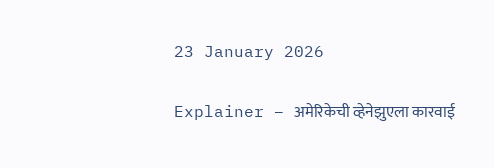23 January 2026

Explainer – अमेरिकेची व्हेनेझुएला कारवाई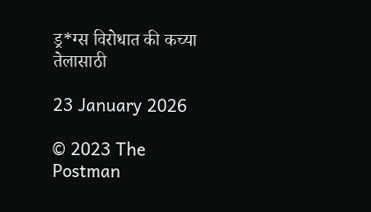ड्र*ग्स विरोधात की कच्या तेलासाठी

23 January 2026

© 2023 The Postman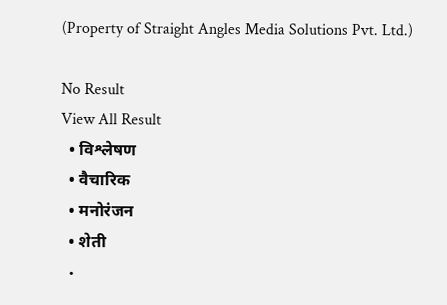(Property of Straight Angles Media Solutions Pvt. Ltd.)

No Result
View All Result
  • विश्लेषण
  • वैचारिक
  • मनोरंजन
  • शेती
  •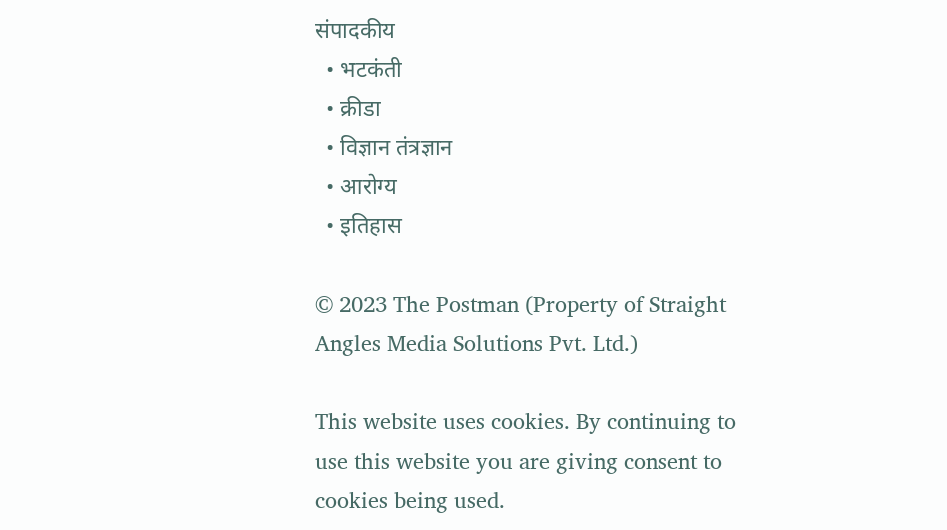संपादकीय
  • भटकंती
  • क्रीडा
  • विज्ञान तंत्रज्ञान
  • आरोग्य
  • इतिहास

© 2023 The Postman (Property of Straight Angles Media Solutions Pvt. Ltd.)

This website uses cookies. By continuing to use this website you are giving consent to cookies being used.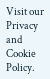Visit our Privacy and Cookie Policy.